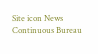Site icon News Continuous Bureau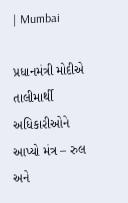| Mumbai

પ્રધાનમંત્રી મોદીએ તાલીમાર્થી અધિકારીઓને આપ્યો મંત્ર – રુલ અને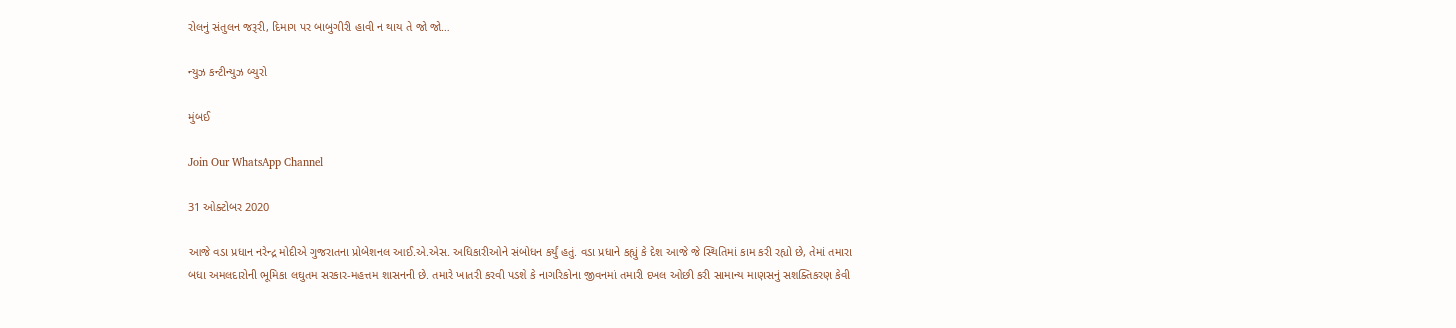રોલનું સંતુલન જરૂરી, દિમાગ પર બાબુગીરી હાવી ન થાય તે જો જો…

ન્યુઝ કન્ટીન્યુઝ બ્યુરો

મુંબઈ

Join Our WhatsApp Channel

31 ઓક્ટોબર 2020

આજે વડા પ્રધાન નરેન્દ્ર મોદીએ ગુજરાતના પ્રોબેશનલ આઈ.એ.એસ. અધિકારીઓને સંબોધન કર્યું હતું. વડા પ્રધાને કહ્યું કે દેશ આજે જે સ્થિતિમાં કામ કરી રહ્યો છે, તેમાં તમારા બધા અમલદારોની ભૂમિકા લઘુતમ સરકાર-મહત્તમ શાસનની છે. તમારે ખાતરી કરવી પડશે કે નાગરિકોના જીવનમાં તમારી દખલ ઓછી કરી સામાન્ય માણસનું સશક્તિકરણ કેવી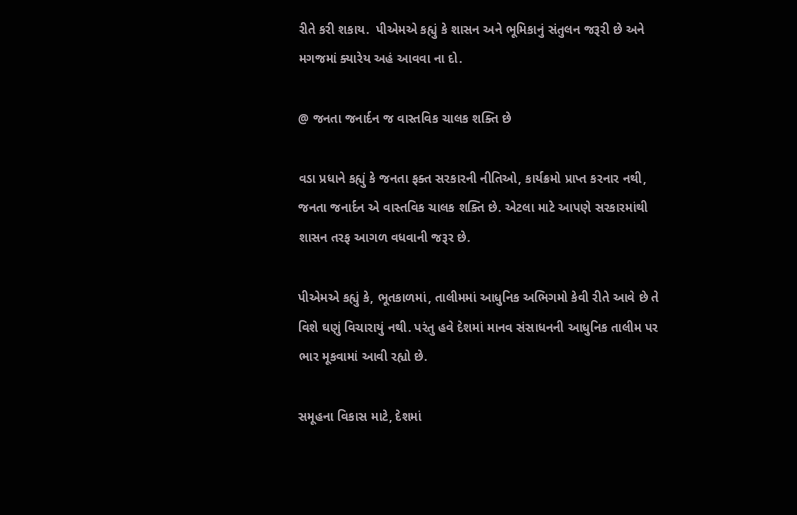રીતે કરી શકાય.  પીએમએ કહ્યું કે શાસન અને ભૂમિકાનું સંતુલન જરૂરી છે અને મગજમાં ક્યારેય અહં આવવા ના દો.

@ જનતા જનાર્દન જ વાસ્તવિક ચાલક શક્તિ છે

વડા પ્રધાને કહ્યું કે જનતા ફક્ત સરકારની નીતિઓ, કાર્યક્રમો પ્રાપ્ત કરનાર નથી, જનતા જનાર્દન એ વાસ્તવિક ચાલક શક્તિ છે. એટલા માટે આપણે સરકારમાંથી શાસન તરફ આગળ વધવાની જરૂર છે.

પીએમએ કહ્યું કે, ભૂતકાળમાં, તાલીમમાં આધુનિક અભિગમો કેવી રીતે આવે છે તે વિશે ઘણું વિચારાયું નથી. પરંતુ હવે દેશમાં માનવ સંસાધનની આધુનિક તાલીમ પર ભાર મૂકવામાં આવી રહ્યો છે.

સમૂહના વિકાસ માટે, દેશમાં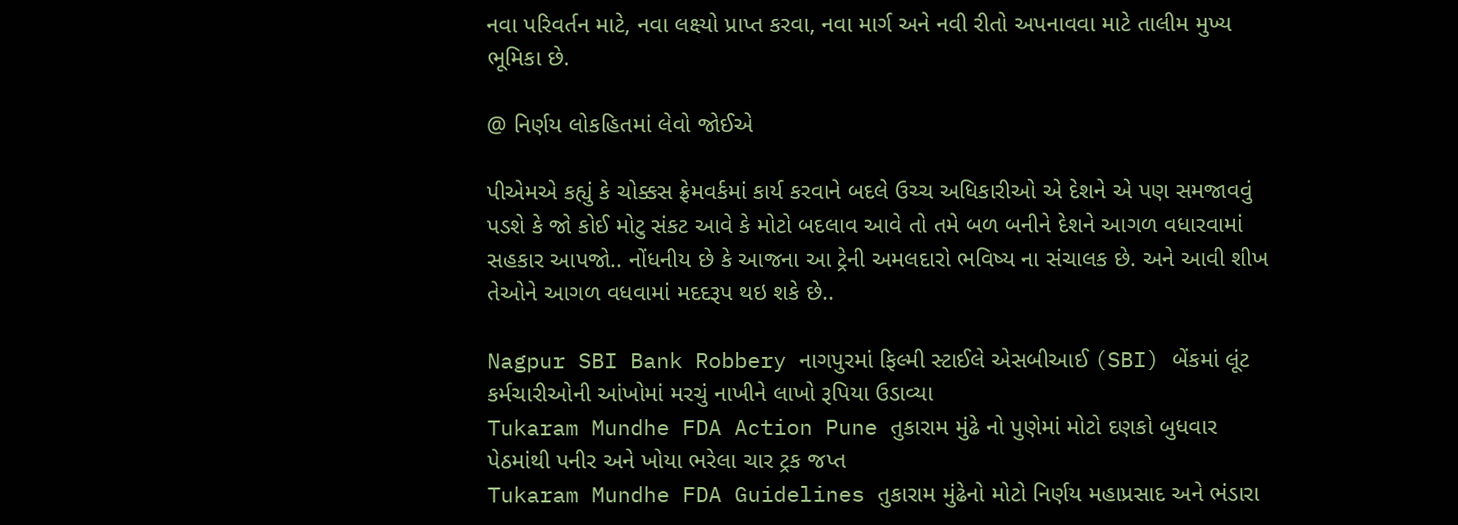નવા પરિવર્તન માટે, નવા લક્ષ્યો પ્રાપ્ત કરવા, નવા માર્ગ અને નવી રીતો અપનાવવા માટે તાલીમ મુખ્ય ભૂમિકા છે.

@ નિર્ણય લોકહિતમાં લેવો જોઈએ

પીએમએ કહ્યું કે ચોક્કસ ફ્રેમવર્કમાં કાર્ય કરવાને બદલે ઉચ્ચ અધિકારીઓ એ દેશને એ પણ સમજાવવું પડશે કે જો કોઈ મોટુ સંકટ આવે કે મોટો બદલાવ આવે તો તમે બળ બનીને દેશને આગળ વધારવામાં સહકાર આપજો.. નોંધનીય છે કે આજના આ ટ્રેની અમલદારો ભવિષ્ય ના સંચાલક છે. અને આવી શીખ તેઓને આગળ વધવામાં મદદરૂપ થઇ શકે છે..

Nagpur SBI Bank Robbery નાગપુરમાં ફિલ્મી સ્ટાઈલે એસબીઆઈ (SBI) બેંકમાં લૂંટ કર્મચારીઓની આંખોમાં મરચું નાખીને લાખો રૂપિયા ઉડાવ્યા
Tukaram Mundhe FDA Action Pune તુકારામ મુંઢે નો પુણેમાં મોટો દણકો બુધવાર પેઠમાંથી પનીર અને ખોયા ભરેલા ચાર ટ્રક જપ્ત
Tukaram Mundhe FDA Guidelines તુકારામ મુંઢેનો મોટો નિર્ણય મહાપ્રસાદ અને ભંડારા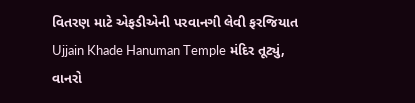વિતરણ માટે એફડીએની પરવાનગી લેવી ફરજિયાત
Ujjain Khade Hanuman Temple મંદિર તૂટ્યું, વાનરો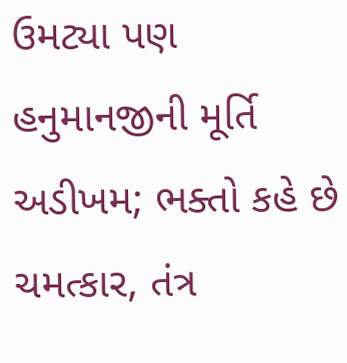ઉમટ્યા પણ હનુમાનજીની મૂર્તિ અડીખમ; ભક્તો કહે છે ચમત્કાર, તંત્ર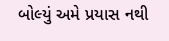બોલ્યું અમે પ્રયાસ નથી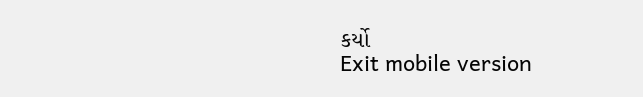કર્યો
Exit mobile version